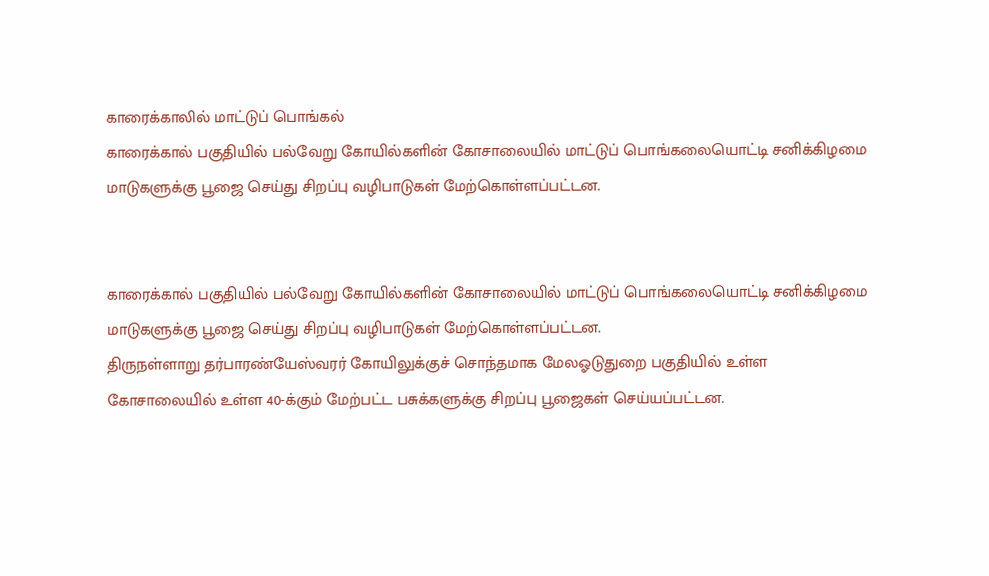காரைக்காலில் மாட்டுப் பொங்கல்
காரைக்கால் பகுதியில் பல்வேறு கோயில்களின் கோசாலையில் மாட்டுப் பொங்கலையொட்டி சனிக்கிழமை மாடுகளுக்கு பூஜை செய்து சிறப்பு வழிபாடுகள் மேற்கொள்ளப்பட்டன.


காரைக்கால் பகுதியில் பல்வேறு கோயில்களின் கோசாலையில் மாட்டுப் பொங்கலையொட்டி சனிக்கிழமை மாடுகளுக்கு பூஜை செய்து சிறப்பு வழிபாடுகள் மேற்கொள்ளப்பட்டன.
திருநள்ளாறு தர்பாரண்யேஸ்வரர் கோயிலுக்குச் சொந்தமாக மேலஓடுதுறை பகுதியில் உள்ள கோசாலையில் உள்ள 40-க்கும் மேற்பட்ட பசுக்களுக்கு சிறப்பு பூஜைகள் செய்யப்பட்டன.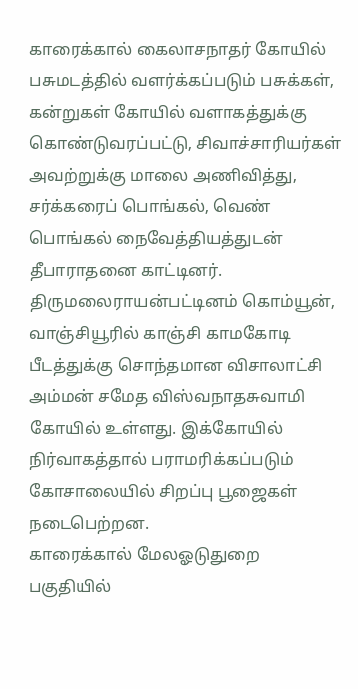காரைக்கால் கைலாசநாதர் கோயில் பசுமடத்தில் வளர்க்கப்படும் பசுக்கள், கன்றுகள் கோயில் வளாகத்துக்கு கொண்டுவரப்பட்டு, சிவாச்சாரியர்கள் அவற்றுக்கு மாலை அணிவித்து, சர்க்கரைப் பொங்கல், வெண் பொங்கல் நைவேத்தியத்துடன் தீபாராதனை காட்டினர்.
திருமலைராயன்பட்டினம் கொம்யூன், வாஞ்சியூரில் காஞ்சி காமகோடி பீடத்துக்கு சொந்தமான விசாலாட்சி அம்மன் சமேத விஸ்வநாதசுவாமி கோயில் உள்ளது. இக்கோயில் நிர்வாகத்தால் பராமரிக்கப்படும் கோசாலையில் சிறப்பு பூஜைகள் நடைபெற்றன.
காரைக்கால் மேலஓடுதுறை பகுதியில்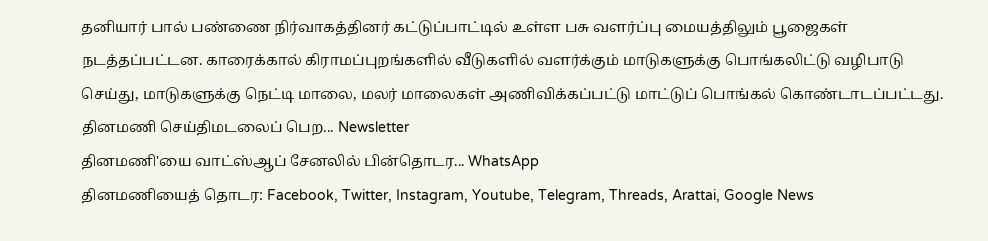தனியார் பால் பண்ணை நிர்வாகத்தினர் கட்டுப்பாட்டில் உள்ள பசு வளர்ப்பு மையத்திலும் பூஜைகள் நடத்தப்பட்டன. காரைக்கால் கிராமப்புறங்களில் வீடுகளில் வளர்க்கும் மாடுகளுக்கு பொங்கலிட்டு வழிபாடு செய்து, மாடுகளுக்கு நெட்டி மாலை, மலர் மாலைகள் அணிவிக்கப்பட்டு மாட்டுப் பொங்கல் கொண்டாடப்பட்டது.
தினமணி செய்திமடலைப் பெற... Newsletter
தினமணி'யை வாட்ஸ்ஆப் சேனலில் பின்தொடர... WhatsApp
தினமணியைத் தொடர: Facebook, Twitter, Instagram, Youtube, Telegram, Threads, Arattai, Google News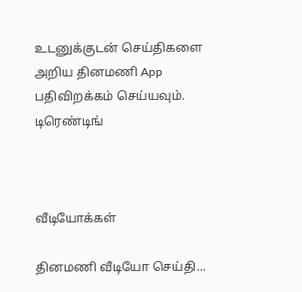உடனுக்குடன் செய்திகளை அறிய தினமணி App பதிவிறக்கம் செய்யவும்.
டிரெண்டிங்



வீடியோக்கள்

தினமணி வீடியோ செய்தி...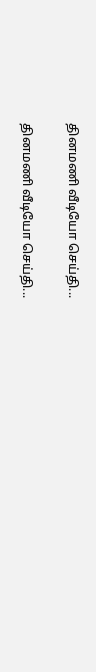தினமணி வீடியோ செய்தி...

தினமணி வீடியோ செய்தி...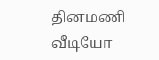தினமணி வீடியோ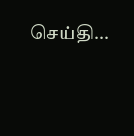செய்தி...